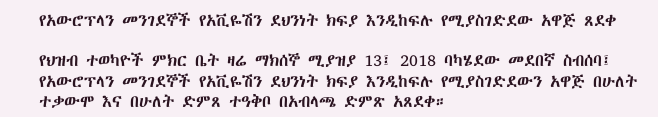የአውሮፕላን መንገደኞች የአቪዬሽን ደህንነት ክፍያ እንዲከፍሉ የሚያስገድደው አዋጅ ጸደቀ

የህዝብ ተወካዮች ምክር ቤት ዛሬ ማክሰኞ ሚያዝያ 13፤ 2018 ባካሄደው መደበኛ ስብሰባ፤ የአውሮፕላን መንገደኞች የአቪዬሽን ደህንነት ክፍያ እንዲከፍሉ የሚያስገድደውን አዋጅ በሁለት ተቃውሞ እና በሁለት ድምጸ ተዓቅቦ በአብላጫ ድምጽ አጸደቀ።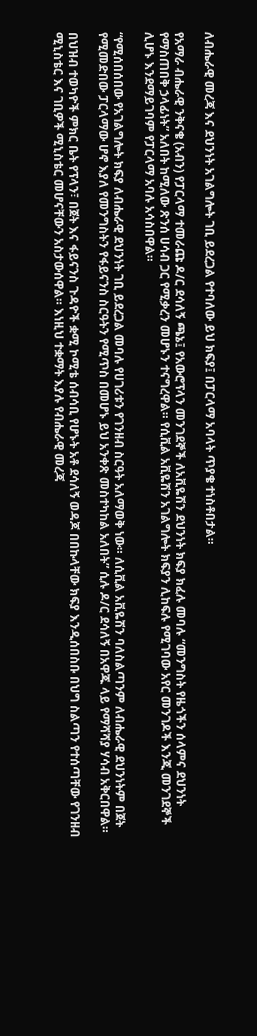ለብሔራዊ መረጃ እና ደህንነት አገልግሎት ገቢ ይደረጋል የተባለው ይህ ክፍያ፤ በፓርላማ አባላት ጥያቄ ተነስቶበታል።

የአማራ ብሔራዊ ንቅናቄ (አብን) የፓርላማ ተመራጩ ዶ/ር ደሳለኝ ጫኔ፤ የአውሮፕላን መንገደኞች ለአቪዬሽን ደህንነት ክፍያ ክፈሉ መባሉ “መንግስት የዜጎችን ሰላምና ደህንነት የማስጠበቅ ኃላፊነት” አለበት ከሚለው ጽንሰ ሀሳብ ጋር የሚቃረን መሆኑን ተናግረዋል። የሲቪል አቪዬሽን አገልግሎት ክፍያን ሊከፍሉ የሚገባው አየር መንገዶች እንጂ መንገደኞች ሊሆኑ እንደማይገባም የፓርላማ አባሉ አሳስበዋል።

“የሚሰበሰበው የአገልግሎት ክፍያ ለብሔራዊ ደህንነት ገቢ ይደረጋል መባሉ የሀገሪቱን የገንዘብ ስርዓት አለማወቅ ነው። ለሲቪል አቪዬሽን ባለስልጣንም ለብሔራዊ ደህንነትም በጀት የሚመድበው ፓርላማው ሆኖ እያለ የመንግስትን የፋይናንስ ስርዓትን የሚጥስ በመሆኑ ይህ አንቀጽ መስተካከል አለበት” ሲሉ ዶ/ር ደሳለኝ በአዋጁ ላይ የማሻሻያ ሃሳብ አቅርበዋል።

በህዝብ ተወካዮች ምክር ቤት የፕላን፣ በጀት እና ፋይናንስ ጉዳዮች ቋሚ ኮሚቴ ሰብሳቢ የሆኑት አቶ ደሳለኝ ወዳጆ በበኩላቸው ክፍያ እንዲሰበስቡ በህግ ስልጣን የተሰጣቸው የገንዘብ ሚኒስቴር እና ገቢዎች ሚኒስቴር መሆናቸውን አስታውሰዋል። እነዚህ ተቋማት እያሉ የብሔራዊ መረጃ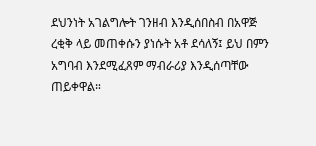ደህንነት አገልግሎት ገንዘብ እንዲሰበስብ በአዋጅ ረቂቅ ላይ መጠቀሱን ያነሱት አቶ ደሳለኝ፤ ይህ በምን አግባብ እንደሚፈጸም ማብራሪያ እንዲሰጣቸው ጠይቀዋል።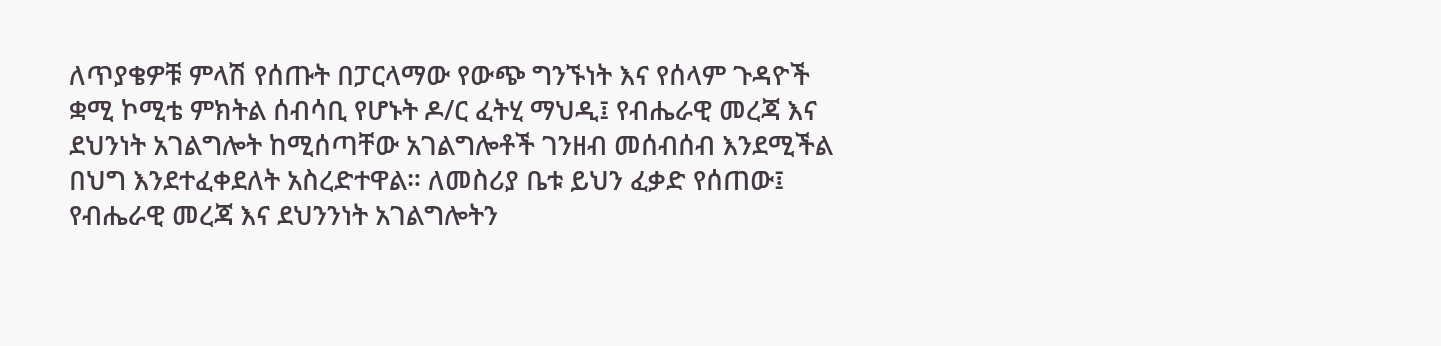ለጥያቄዎቹ ምላሽ የሰጡት በፓርላማው የውጭ ግንኙነት እና የሰላም ጉዳዮች ቋሚ ኮሚቴ ምክትል ሰብሳቢ የሆኑት ዶ/ር ፈትሂ ማህዲ፤ የብሔራዊ መረጃ እና ደህንነት አገልግሎት ከሚሰጣቸው አገልግሎቶች ገንዘብ መሰብሰብ እንደሚችል በህግ እንደተፈቀደለት አስረድተዋል። ለመስሪያ ቤቱ ይህን ፈቃድ የሰጠው፤ የብሔራዊ መረጃ እና ደህንንነት አገልግሎትን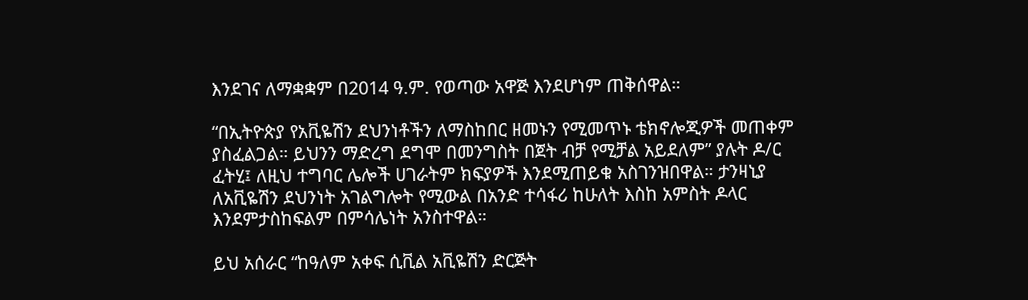እንደገና ለማቋቋም በ2014 ዓ.ም. የወጣው አዋጅ እንደሆነም ጠቅሰዋል።

“በኢትዮጵያ የአቪዬሽን ደህንነቶችን ለማስከበር ዘመኑን የሚመጥኑ ቴክኖሎጂዎች መጠቀም ያስፈልጋል። ይህንን ማድረግ ደግሞ በመንግስት በጀት ብቻ የሚቻል አይደለም” ያሉት ዶ/ር ፈትሂ፤ ለዚህ ተግባር ሌሎች ሀገራትም ክፍያዎች እንደሚጠይቁ አስገንዝበዋል። ታንዛኒያ ለአቪዬሽን ደህንነት አገልግሎት የሚውል በአንድ ተሳፋሪ ከሁለት እስከ አምስት ዶላር እንደምታስከፍልም በምሳሌነት አንስተዋል።

ይህ አሰራር “ከዓለም አቀፍ ሲቪል አቪዬሽን ድርጅት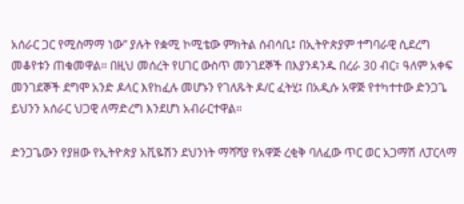አሰራር ጋር የሚስማማ ነው” ያሉት የቋሚ ኮሚቴው ምክትል ሰብሳቢ፤ በኢትዮጵያም ተግባራዊ ሲደረግ መቆየቱን ጠቁመዋል። በዚህ መሰረት የሀገር ውስጥ መንገደኞች በእያንዳንዱ በረራ 30 ብር፣ ዓለም አቀፍ መንገደኞች ደግሞ አንድ ዶላር እየከፈሉ መሆኑን የገለጹት ዶ/ር ፈትሂ፤ በአዲሱ አዋጅ የተካተተው ድንጋጌ ይህንን አሰራር ህጋዊ ለማድረግ እንደሆነ አብራርተዋል።

ድንጋጌውን የያዘው የኢትዮጵያ አቪዬሽን ደህንነት ማሻሻያ የአዋጅ ረቂቅ ባለፈው ጥር ወር አጋማሽ ለፓርላማ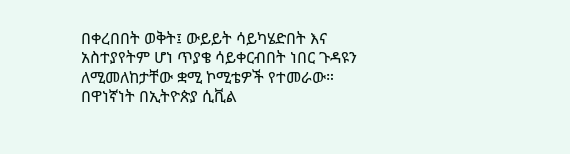በቀረበበት ወቅት፤ ውይይት ሳይካሄድበት እና አስተያየትም ሆነ ጥያቄ ሳይቀርብበት ነበር ጉዳዩን ለሚመለከታቸው ቋሚ ኮሚቴዎች የተመራው። በዋነኛነት በኢትዮጵያ ሲቪል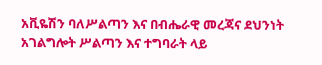አቪዬሽን ባለሥልጣን እና በብሔራዊ መረጃና ደህንነት አገልግሎት ሥልጣን እና ተግባራት ላይ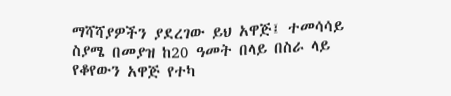ማሻሻያዎችን ያደረገው ይህ አዋጅ፤ ተመሳሳይ ስያሜ በመያዝ ከ20 ዓመት በላይ በስራ ላይ የቆየውን አዋጅ የተካ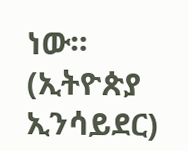ነው። (ኢትዮጵያ ኢንሳይደር)